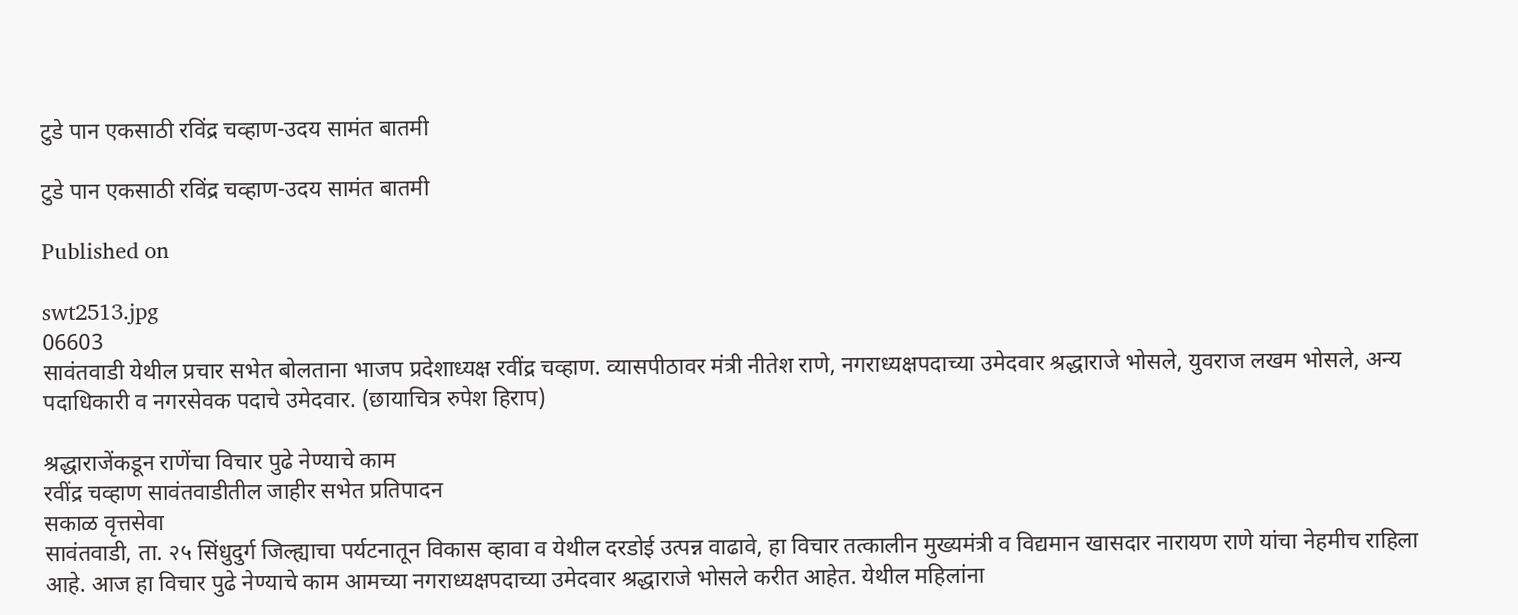टुडे पान एकसाठी रविंद्र चव्हाण-उदय सामंत बातमी

टुडे पान एकसाठी रविंद्र चव्हाण-उदय सामंत बातमी

Published on

swt2513.jpg
06603
सावंतवाडी येथील प्रचार सभेत बोलताना भाजप प्रदेशाध्यक्ष रवींद्र चव्हाण. व्यासपीठावर मंत्री नीतेश राणे, नगराध्यक्षपदाच्या उमेदवार श्रद्धाराजे भोसले, युवराज लखम भोसले, अन्य पदाधिकारी व नगरसेवक पदाचे उमेदवार. (छायाचित्र रुपेश हिराप)

श्रद्धाराजेंकडून राणेंचा विचार पुढे नेण्याचे काम
रवींद्र चव्हाण सावंतवाडीतील जाहीर सभेत प्रतिपादन
सकाळ वृत्तसेवा
सावंतवाडी, ता. २५ सिंधुदुर्ग जिल्ह्याचा पर्यटनातून विकास व्हावा व येथील दरडोई उत्पन्न वाढावे, हा विचार तत्कालीन मुख्यमंत्री व विद्यमान खासदार नारायण राणे यांचा नेहमीच राहिला आहे. आज हा विचार पुढे नेण्याचे काम आमच्या नगराध्यक्षपदाच्या उमेदवार श्रद्धाराजे भोसले करीत आहेत. येथील महिलांना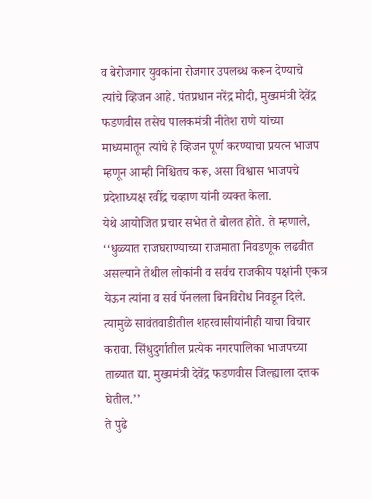व बेरोजगार युवकांना रोजगार उपलब्ध करून देण्याचे त्यांचे व्हिजन आहे. पंतप्रधान नरेंद्र मोदी, मुख्यमंत्री देवेंद्र फडणवीस तसेच पालकमंत्री नीतेश राणे यांच्या माध्यमातून त्यांचे हे व्हिजन पूर्ण करण्याचा प्रयत्न भाजप म्हणून आम्ही निश्चितच करू, असा विश्वास भाजपचे प्रदेशाध्यक्ष रवींद्र चव्हाण यांनी व्यक्त केला.
येथे आयोजित प्रचार सभेत ते बोलत होते. ते म्हणाले, ‘‘धुळ्यात राजघराण्याच्या राजमाता निवडणूक लढवीत असल्याने तेथील लोकांनी व सर्वच राजकीय पक्षांनी एकत्र येऊन त्यांना व सर्व पॅनलला बिनविरोध निवडून दिले. त्यामुळे सावंतवाडीतील शहरवासीयांनीही याचा विचार करावा. सिंधुदुर्गातील प्रत्येक नगरपालिका भाजपच्या ताब्यात द्या. मुख्यमंत्री देवेंद्र फडणवीस जिल्ह्याला दत्तक घेतील.’’
ते पुढे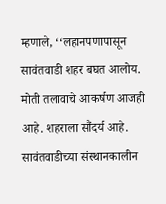म्हणाले, ‘‘लहानपणापासून सावंतवाडी शहर बघत आलोय. मोती तलावाचे आकर्षण आजही आहे. शहराला सौंदर्य आहे. सावंतवाडीच्या संस्थानकालीन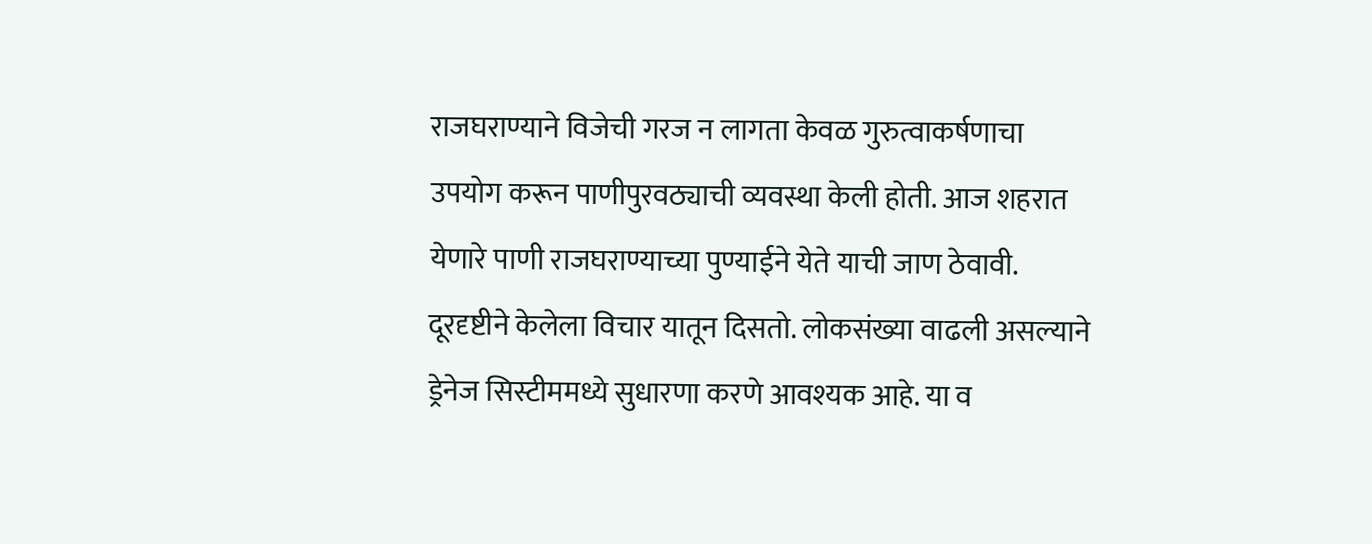राजघराण्याने विजेची गरज न लागता केवळ गुरुत्वाकर्षणाचा उपयोग करून पाणीपुरवठ्याची व्यवस्था केली होती. आज शहरात येणारे पाणी राजघराण्याच्या पुण्याईने येते याची जाण ठेवावी. दूरदृष्टीने केलेला विचार यातून दिसतो. लोकसंख्या वाढली असल्याने ड्रेनेज सिस्टीममध्ये सुधारणा करणे आवश्यक आहे. या व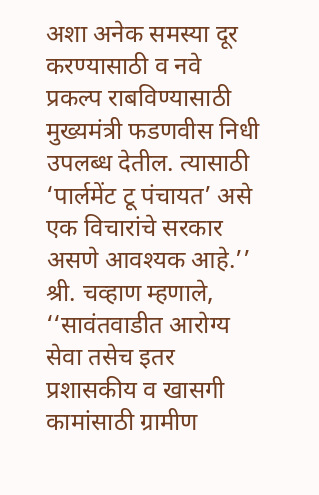अशा अनेक समस्या दूर करण्यासाठी व नवे प्रकल्प राबविण्यासाठी मुख्यमंत्री फडणवीस निधी उपलब्ध देतील. त्यासाठी ‘पार्लमेंट टू पंचायत’ असे एक विचारांचे सरकार असणे आवश्यक आहे.’’
श्री. चव्हाण म्हणाले, ‘‘सावंतवाडीत आरोग्य सेवा तसेच इतर प्रशासकीय व खासगी कामांसाठी ग्रामीण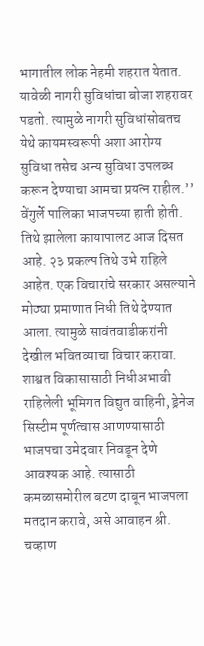भागातील लोक नेहमी शहरात येतात. यावेळी नागरी सुविधांचा बोजा शहरावर पडतो. त्यामुळे नागरी सुविधांसोबतच येथे कायमस्वरूपी अशा आरोग्य सुविधा तसेच अन्य सुविधा उपलब्ध करून देण्याचा आमचा प्रयत्न राहील.’’
वेंगुर्ले पालिका भाजपच्या हाती होती. तिथे झालेला कायापालट आज दिसत आहे. २३ प्रकल्प तिथे उभे राहिले आहेत. एक विचारांचे सरकार असल्याने मोठ्या प्रमाणात निधी तिथे देण्यात आला. त्यामुळे सावंतवाडीकरांनी देखील भवितव्याचा विचार करावा. शाश्वत विकासासाठी निधीअभावी राहिलेली भूमिगत विद्युत वाहिनी, ड्रेनेज सिस्टीम पूर्णत्वास आणण्यासाठी भाजपचा उमेदवार निवडून देणे आवश्यक आहे. त्यासाठी कमळासमोरील बटण दाबून भाजपला मतदान करावे, असे आवाहन श्री. चव्हाण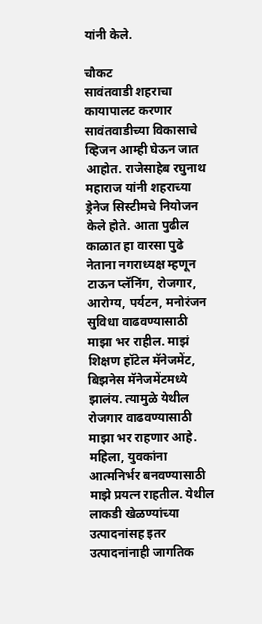यांनी केले.

चौकट
सावंतवाडी शहराचा कायापालट करणार
सावंतवाडीच्या विकासाचे व्हिजन आम्ही घेऊन जात आहोत. राजेसाहेब रघुनाथ महाराज यांनी शहराच्या ड्रेनेज सिस्टीमचे नियोजन केले होते. आता पुढील काळात हा वारसा पुढे नेताना नगराध्यक्ष म्हणून टाऊन प्लॅनिंग, रोजगार, आरोग्य, पर्यटन, मनोरंजन सुविधा वाढवण्यासाठी माझा भर राहील. माझं शिक्षण हॉटेल मॅनेजमेंट, बिझनेस मॅनेजमेंटमध्ये झालंय. त्यामुळे येथील रोजगार वाढवण्यासाठी माझा भर राहणार आहे. महिला, युवकांना आत्मनिर्भर बनवण्यासाठी माझे प्रयत्न राहतील. येथील लाकडी खेळण्यांच्या उत्पादनांसह इतर उत्पादनांनाही जागतिक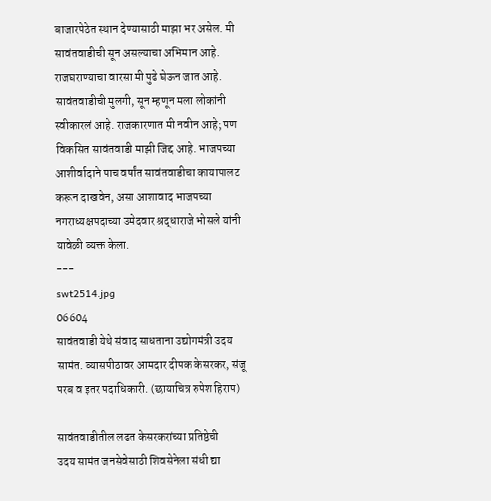बाजारपेठेत स्थान देण्यासाठी माझा भर असेल‌. मी सावंतवाडीची सून असल्याचा अभिमान आहे‌. राजघराण्याचा वारसा मी पुढे घेऊन जात आहे‌. सावंतवाडीची मुलगी, सून म्हणून मला लोकांनी स्वीकारलं आहे‌‌. राजकारणात मी नवीन आहे; पण विकसित सावंतवाडी माझी जिद्द आहे‌. भाजपच्या आशीर्वादाने पाच वर्षांत सावंतवाडीचा कायापालट करून दाखवेन, असा आशावाद भाजपच्या नगराध्यक्षपदाच्या उमेदवार श्रद्धाराजे भोसले यांनी यावेळी व्यक्त केला.
---
swt2514.jpg
06604
सावंतवाडी येथे संवाद साधताना उद्योगमंत्री उदय सामंत. व्यासपीठावर आमदार दीपक केसरकर, संजू परब व इतर पदाधिकारी. (छायाचित्र रुपेश हिराप)

सावंतवाडीतील लढत केसरकरांच्या प्रतिष्ठेची
उदय सामंत जनसेवेसाठी शिवसेनेला संधी द्या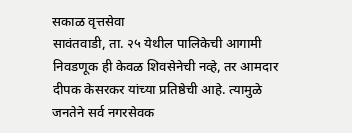सकाळ वृत्तसेवा
सावंतवाडी, ता. २५ येथील पालिकेची आगामी निवडणूक ही केवळ शिवसेनेची नव्हे, तर आमदार दीपक केसरकर यांच्या प्रतिष्ठेची आहे. त्यामुळे जनतेने सर्व नगरसेवक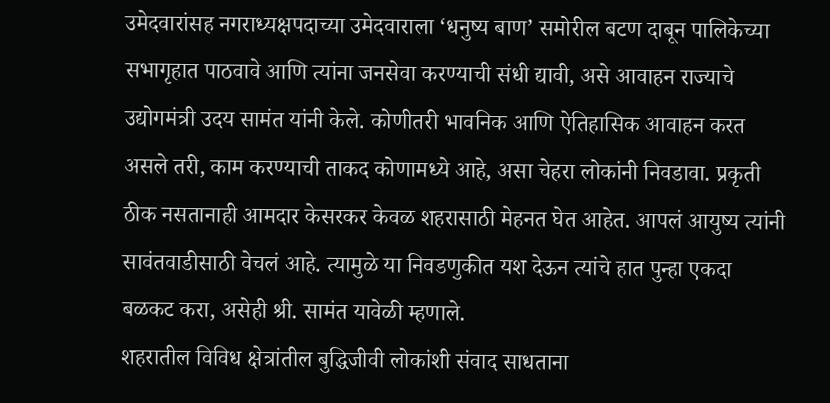उमेदवारांसह नगराध्यक्षपदाच्या उमेदवाराला ‘धनुष्य बाण’ समोरील बटण दाबून पालिकेच्या सभागृहात पाठवावे आणि त्यांना जनसेवा करण्याची संधी द्यावी, असे आवाहन राज्याचे उद्योगमंत्री उदय सामंत यांनी केले. कोणीतरी भावनिक आणि ऐतिहासिक आवाहन करत असले तरी, काम करण्याची ताकद कोणामध्ये आहे, असा चेहरा लोकांनी निवडावा. प्रकृती ठीक नसतानाही आमदार केसरकर केवळ शहरासाठी मेहनत घेत आहेत. आपलं आयुष्य त्यांनी सावंतवाडीसाठी वेचलं आहे. त्यामुळे या निवडणुकीत यश देऊन त्यांचे हात पुन्हा एकदा बळकट करा, असेही श्री. सामंत यावेळी म्हणाले.
शहरातील विविध क्षेत्रांतील बुद्धिजीवी लोकांशी संवाद साधताना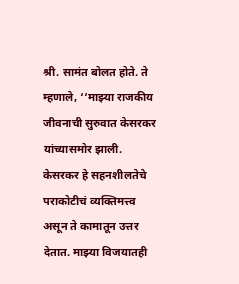श्री. सामंत बोलत होते. ते म्हणाले, ‘‘माझ्या राजकीय जीवनाची सुरुवात केसरकर यांच्यासमोर झाली. केसरकर हे सहनशीलतेचे पराकोटीचं व्यक्तिमत्त्व असून ते कामातून उत्तर देतात. माझ्या विजयातही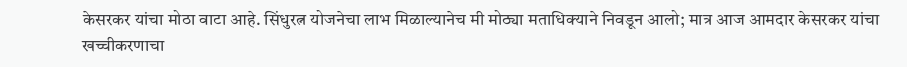केसरकर यांचा मोठा वाटा आहे. सिंधुरत्न योजनेचा लाभ मिळाल्यानेच मी मोठ्या मताधिक्याने निवडून आलो; मात्र आज आमदार केसरकर यांचा खच्चीकरणाचा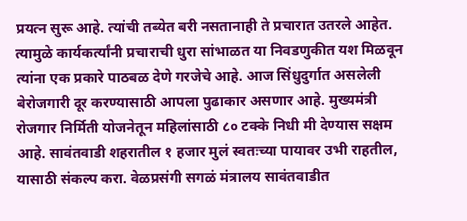प्रयत्न सुरू आहे. त्यांची तब्येत बरी नसतानाही ते प्रचारात उतरले आहेत. त्यामुळे कार्यकर्त्यांनी प्रचाराची धुरा सांभाळत या निवडणुकीत यश मिळवून त्यांना एक प्रकारे पाठबळ देणे गरजेचे आहे. आज सिंधुदुर्गात असलेली बेरोजगारी दूर करण्यासाठी आपला पुढाकार असणार आहे. मुख्यमंत्री रोजगार निर्मिती योजनेतून महिलांसाठी ८० टक्के निधी मी देण्यास सक्षम आहे. सावंतवाडी शहरातील १ हजार मुलं स्वतःच्या पायावर उभी राहतील, यासाठी संकल्प करा. वेळप्रसंगी सगळं मंत्रालय सावंतवाडीत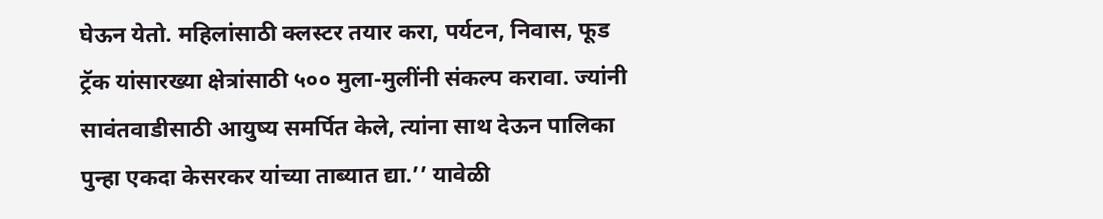घेऊन येतो. महिलांसाठी क्लस्टर तयार करा, पर्यटन, निवास, फूड ट्रॅक यांसारख्या क्षेत्रांसाठी ५०० मुला-मुलींनी संकल्प करावा. ज्यांनी सावंतवाडीसाठी आयुष्य समर्पित केले, त्यांना साथ देऊन पालिका पुन्हा एकदा केसरकर यांच्या ताब्यात द्या.’’ यावेळी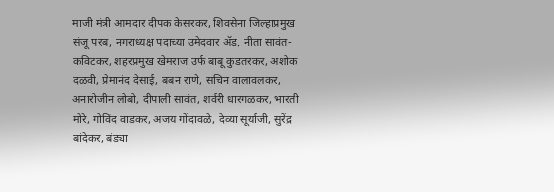माजी मंत्री आमदार दीपक केसरकर, शिवसेना जिल्हाप्रमुख संजू परब, नगराध्यक्ष पदाच्या उमेदवार ॲड. नीता सावंत-कविटकर, शहरप्रमुख खेमराज उर्फ बाबू कुडतरकर, अशोक दळवी, प्रेमानंद देसाई, बबन राणे, सचिन वालावलकर, अनारोजीन लोबो, दीपाली सावंत, शर्वरी धारगळकर, भारती मोरे, गोविंद वाडकर, अजय गोंदावळे, देव्या सूर्याजी, सुरेंद्र बांदेकर, बंड्या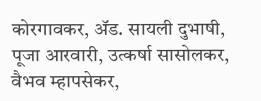कोरगावकर, ॲड. सायली दुभाषी, पूजा आरवारी, उत्कर्षा सासोलकर, वैभव म्हापसेकर,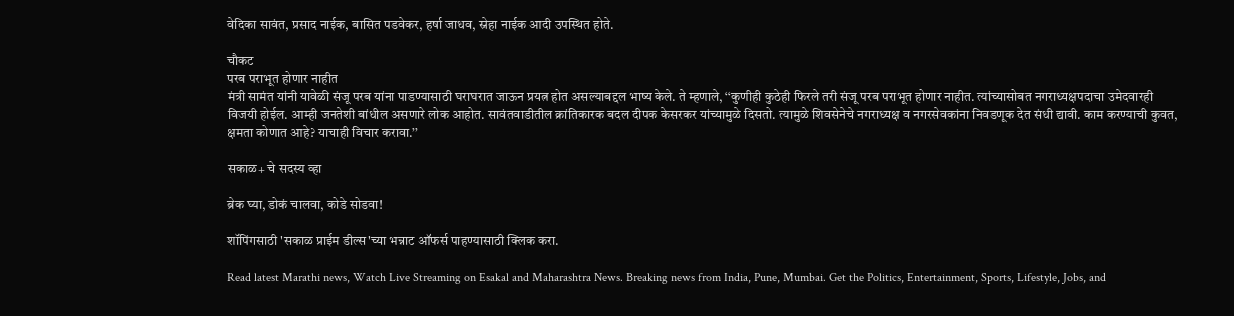वेदिका सावंत, प्रसाद नाईक, बासित पडवेकर, हर्षा जाधव, स्नेहा नाईक आदी उपस्थित होते.

चौकट
परब पराभूत होणार नाहीत
मंत्री सामंत यांनी यावेळी संजू परब यांना पाडण्यासाठी घराघरात जाऊन प्रयत्न होत असल्याबद्दल भाष्य केले. ते म्हणाले, ‘‘कुणीही कुठेही फिरले तरी संजू परब पराभूत होणार नाहीत. त्यांच्यासोबत नगराध्यक्षपदाचा उमेदवारही विजयी होईल. आम्ही जनतेशी बांधील असणारे लोक आहोत. सावंतवाडीतील क्रांतिकारक बदल दीपक केसरकर यांच्यामुळे दिसतो. त्यामुळे शिवसेनेचे नगराध्यक्ष व नगरसेवकांना निवडणूक देत संधी द्यावी. काम करण्याची कुवत, क्षमता कोणात आहे? याचाही विचार करावा.’’

सकाळ+ चे सदस्य व्हा

ब्रेक घ्या, डोकं चालवा, कोडे सोडवा!

शॉपिंगसाठी 'सकाळ प्राईम डील्स'च्या भन्नाट ऑफर्स पाहण्यासाठी क्लिक करा.

Read latest Marathi news, Watch Live Streaming on Esakal and Maharashtra News. Breaking news from India, Pune, Mumbai. Get the Politics, Entertainment, Sports, Lifestyle, Jobs, and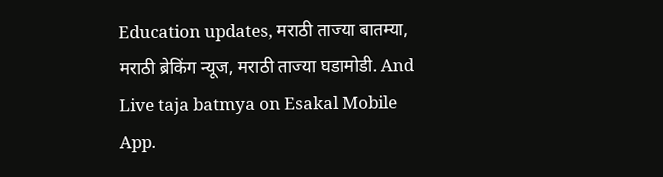Education updates, मराठी ताज्या बातम्या, मराठी ब्रेकिंग न्यूज, मराठी ताज्या घडामोडी. And Live taja batmya on Esakal Mobile App.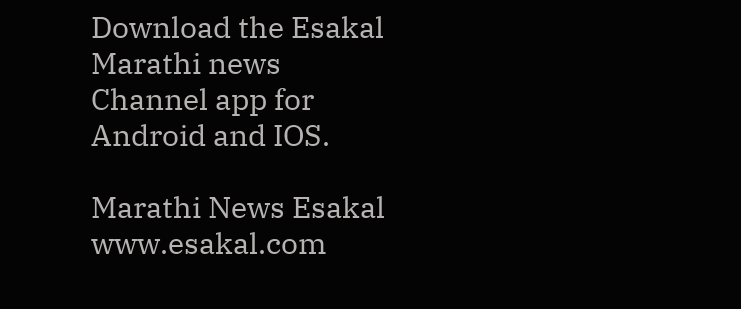Download the Esakal Marathi news Channel app for Android and IOS.

Marathi News Esakal
www.esakal.com